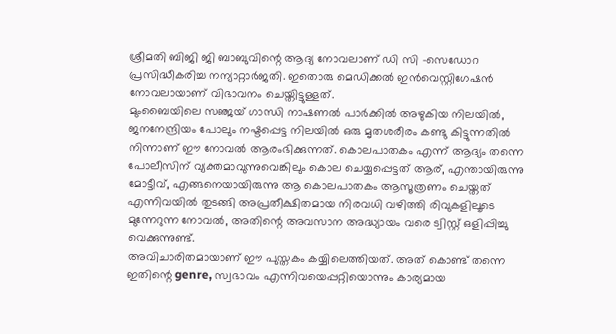ശ്രീമതി ബിജി ജി ബാബുവിന്റെ ആദ്യ നോവലാണ് ഡി സി -സെഡോറ പ്രസിദ്ധീകരിച്ച നന്യാറ്റാർജതി. ഇതൊരു മെഡിക്കൽ ഇൻവെസ്റ്റിഗേഷൻ നോവലായാണ് വിഭാവനം ചെയ്തിട്ടുള്ളത്.
മുംബൈയിലെ സഞ്ജയ് ഗാന്ധി നാഷണൽ പാർക്കിൽ അഴുകിയ നിലയിൽ, ജനനേന്ദ്രിയം പോലും നഷ്ടപ്പെട്ട നിലയിൽ ഒരു മൃതശരീരം കണ്ടു കിട്ടുന്നതിൽ നിന്നാണ് ഈ നോവൽ ആരംഭിക്കുന്നത്. കൊലപാതകം എന്ന് ആദ്യം തന്നെ പോലീസിന് വ്യക്തമാവുന്നുവെങ്കിലും കൊല ചെയ്യപ്പെട്ടത് ആര്, എന്തായിരുന്നു മോട്ടീവ്, എങ്ങനെയായിരുന്നു ആ കൊലപാതകം ആസൂത്രണം ചെയ്തത് എന്നിവയിൽ തുടങ്ങി അപ്രതീക്ഷിതമായ നിരവധി വഴിത്തി രിവുകളിലൂടെ മുന്നേറുന്ന നോവൽ, അതിന്റെ അവസാന അദ്ധ്യായം വരെ ട്വിസ്റ്റ് ഒളിപ്പിച്ചു വെക്കുന്നുണ്ട്.
അവിചാരിതമായാണ് ഈ പുസ്തകം കയ്യിലെത്തിയത്. അത് കൊണ്ട് തന്നെ ഇതിന്റെ genre, സ്വഭാവം എന്നിവയെപ്പറ്റിയൊന്നും കാര്യമായ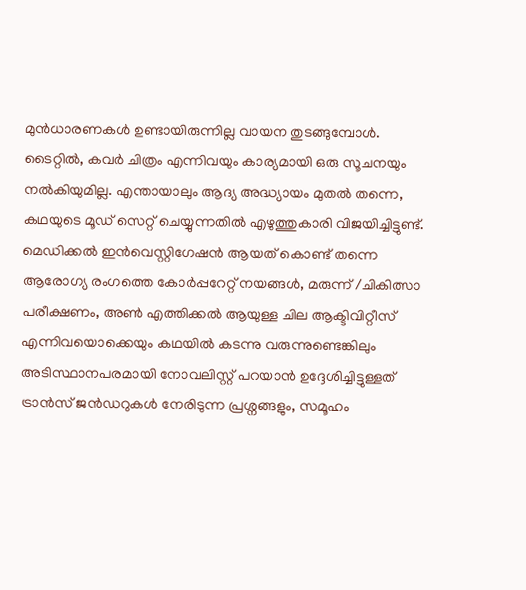മുൻധാരണകൾ ഉണ്ടായിരുന്നില്ല വായന തുടങ്ങുമ്പോൾ. ടൈറ്റിൽ, കവർ ചിത്രം എന്നിവയും കാര്യമായി ഒരു സൂചനയും നൽകിയുമില്ല. എന്തായാലും ആദ്യ അദ്ധ്യായം മുതൽ തന്നെ, കഥയുടെ മൂഡ് സെറ്റ് ചെയ്യുന്നതിൽ എഴുത്തുകാരി വിജയിച്ചിട്ടുണ്ട്.
മെഡിക്കൽ ഇൻവെസ്റ്റിഗേഷൻ ആയത് കൊണ്ട് തന്നെ ആരോഗ്യ രംഗത്തെ കോർപ്പറേറ്റ് നയങ്ങൾ, മരുന്ന് /ചികിത്സാ പരീക്ഷണം, അൺ എത്തിക്കൽ ആയുള്ള ചില ആക്ടിവിറ്റീസ് എന്നിവയൊക്കെയും കഥയിൽ കടന്നു വരുന്നുണ്ടെങ്കിലും അടിസ്ഥാനപരമായി നോവലിസ്റ്റ് പറയാൻ ഉദ്ദേശിച്ചിട്ടുള്ളത് ട്രാൻസ് ജൻഡറുകൾ നേരിടുന്ന പ്രശ്നങ്ങളും, സമൂഹം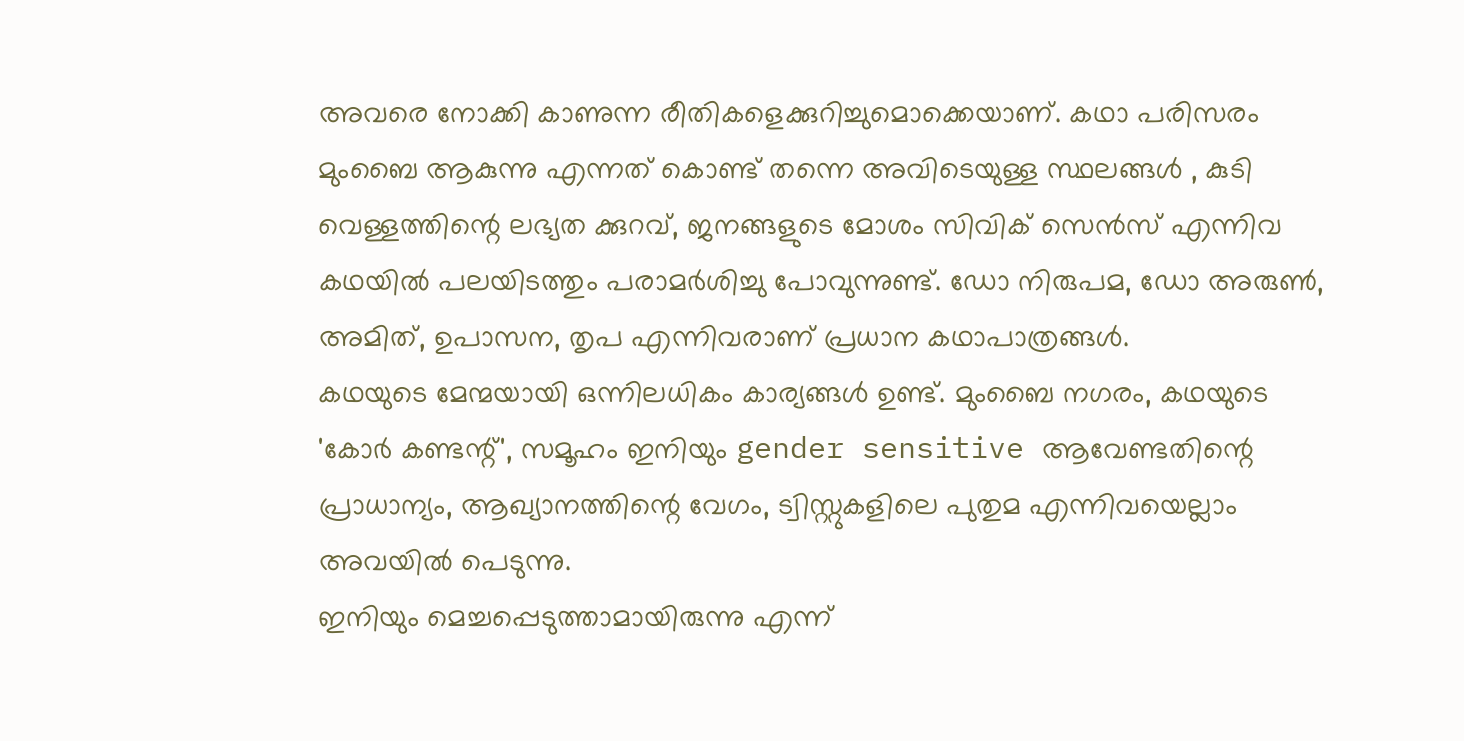അവരെ നോക്കി കാണുന്ന രീതികളെക്കുറിച്ചുമൊക്കെയാണ്. കഥാ പരിസരം മുംബൈ ആകുന്നു എന്നത് കൊണ്ട് തന്നെ അവിടെയുള്ള സ്ഥലങ്ങൾ , കുടി വെള്ളത്തിന്റെ ലഭ്യത ക്കുറവ്, ജനങ്ങളുടെ മോശം സിവിക് സെൻസ് എന്നിവ കഥയിൽ പലയിടത്തും പരാമർശിച്ചു പോവുന്നുണ്ട്. ഡോ നിരുപമ, ഡോ അരുൺ, അമിത്, ഉപാസന, തൃപ എന്നിവരാണ് പ്രധാന കഥാപാത്രങ്ങൾ.
കഥയുടെ മേന്മയായി ഒന്നിലധികം കാര്യങ്ങൾ ഉണ്ട്. മുംബൈ നഗരം, കഥയുടെ 'കോർ കണ്ടന്റ്', സമൂഹം ഇനിയും gender sensitive ആവേണ്ടതിന്റെ പ്രാധാന്യം, ആഖ്യാനത്തിന്റെ വേഗം, ട്വിസ്റ്റുകളിലെ പുതുമ എന്നിവയെല്ലാം അവയിൽ പെടുന്നു.
ഇനിയും മെച്ചപ്പെടുത്താമായിരുന്നു എന്ന്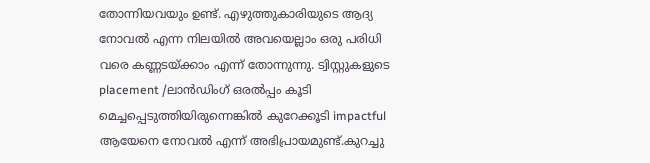തോന്നിയവയും ഉണ്ട്. എഴുത്തുകാരിയുടെ ആദ്യ നോവൽ എന്ന നിലയിൽ അവയെല്ലാം ഒരു പരിധി വരെ കണ്ണടയ്ക്കാം എന്ന് തോന്നുന്നു. ട്വിസ്റ്റുകളുടെ placement /ലാൻഡിംഗ് ഒരൽപ്പം കൂടി മെച്ചപ്പെടുത്തിയിരുന്നെങ്കിൽ കുറേക്കൂടി impactful ആയേനെ നോവൽ എന്ന് അഭിപ്രായമുണ്ട്.കുറച്ചു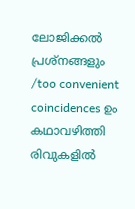ലോജിക്കൽ പ്രശ്നങ്ങളും /too convenient coincidences ഉം കഥാവഴിത്തി രിവുകളിൽ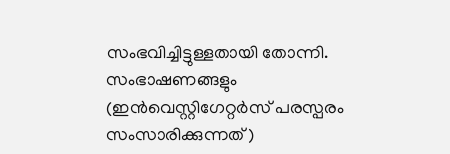സംഭവിച്ചിട്ടുള്ളതായി തോന്നി. സംഭാഷണങ്ങളും (ഇൻവെസ്റ്റിഗേറ്റർസ് പരസ്പരം സംസാരിക്കുന്നത് )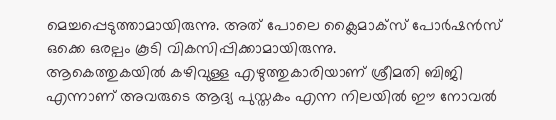മെച്ചപ്പെടുത്താമായിരുന്നു. അത് പോലെ ക്ലൈമാക്സ് പോർഷൻസ് ഒക്കെ ഒരല്പം കൂടി വികസിപ്പിക്കാമായിരുന്നു.
ആകെത്തുകയിൽ കഴിവുള്ള എഴുത്തുകാരിയാണ് ശ്രീമതി ബിജി എന്നാണ് അവരുടെ ആദ്യ പുസ്തകം എന്ന നിലയിൽ ഈ നോവൽ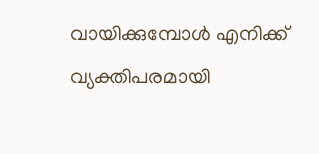വായിക്കുമ്പോൾ എനിക്ക് വ്യക്തിപരമായി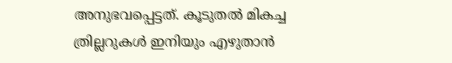അനുഭവപ്പെട്ടത്. കൂടുതൽ മികച്ച ത്രില്ലറുകൾ ഇനിയും എഴുതാൻ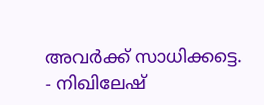അവർക്ക് സാധിക്കട്ടെ.
- നിഖിലേഷ്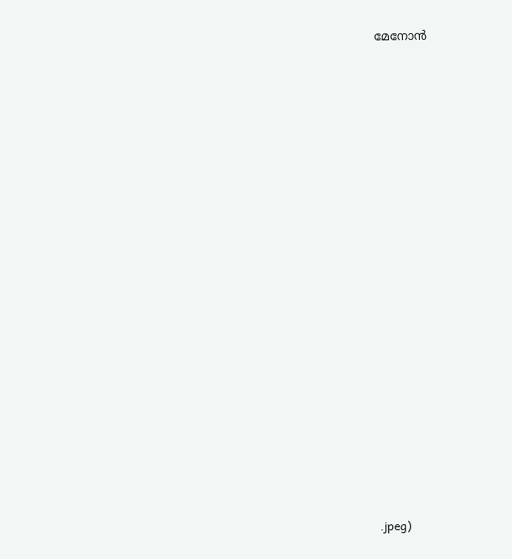മേനോൻ


















.jpeg)